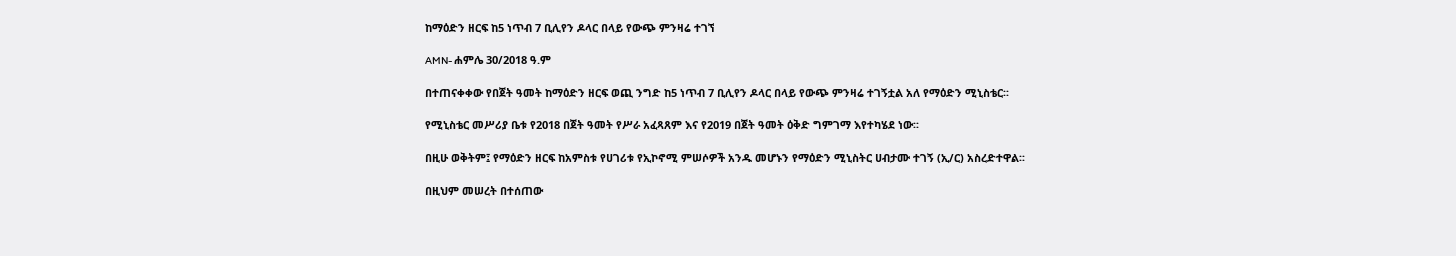ከማዕድን ዘርፍ ከ5 ነጥብ 7 ቢሊየን ዶላር በላይ የውጭ ምንዛሬ ተገኘ

AMN- ሐምሌ 30/2018 ዓ.ም

በተጠናቀቀው የበጀት ዓመት ከማዕድን ዘርፍ ወጪ ንግድ ከ5 ነጥብ 7 ቢሊየን ዶላር በላይ የውጭ ምንዛሬ ተገኝቷል አለ የማዕድን ሚኒስቴር፡፡

የሚኒስቴር መሥሪያ ቤቱ የ2018 በጀት ዓመት የሥራ አፈጻጸም እና የ2019 በጀት ዓመት ዕቅድ ግምገማ እየተካሄደ ነው፡፡

በዚሁ ወቅትም፤ የማዕድን ዘርፍ ከአምስቱ የሀገሪቱ የኢኮኖሚ ምሠሶዎች አንዱ መሆኑን የማዕድን ሚኒስትር ሀብታሙ ተገኝ (ኢ/ር) አስረድተዋል፡፡

በዚህም መሠረት በተሰጠው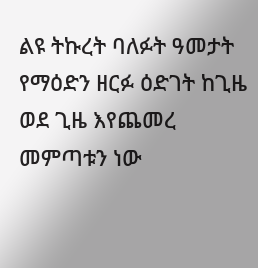ልዩ ትኩረት ባለፉት ዓመታት የማዕድን ዘርፉ ዕድገት ከጊዜ ወደ ጊዜ እየጨመረ መምጣቱን ነው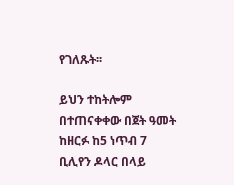የገለጹት፡፡

ይህን ተከትሎም በተጠናቀቀው በጀት ዓመት ከዘርፉ ከ5 ነጥብ 7 ቢሊየን ዶላር በላይ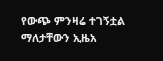የውጭ ምንዛሬ ተገኝቷል ማለታቸውን ኢዜአ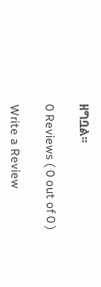ዘግቧል፡፡

0 Reviews ( 0 out of 0 )

Write a Review